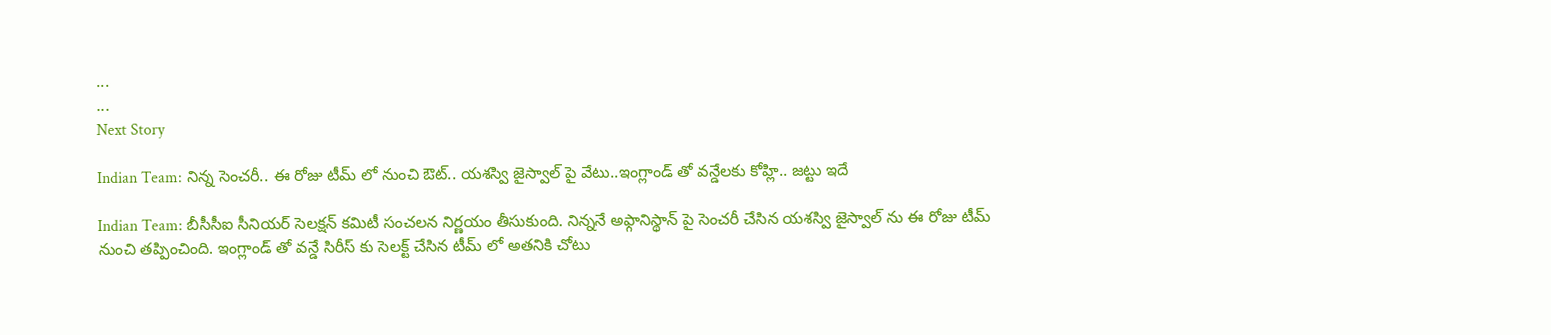...
...
Next Story

Indian Team: నిన్న సెంచరీ.. ఈ రోజు టీమ్ లో నుంచి ఔట్.. యశస్వి జైస్వాల్ పై వేటు..ఇంగ్లాండ్ తో వన్డేలకు కోహ్లి.. జట్టు ఇదే

Indian Team: బీసీసీఐ సీనియర్ సెలక్షన్ కమిటీ సంచలన నిర్ణయం తీసుకుంది. నిన్ననే అఫ్గానిస్థాన్ పై సెంచరీ చేసిన యశస్వి జైస్వాల్ ను ఈ రోజు టీమ్ నుంచి తప్పించింది. ఇంగ్లాండ్ తో వన్డే సిరీస్ కు సెలక్ట్ చేసిన టీమ్ లో అతనికి చోటు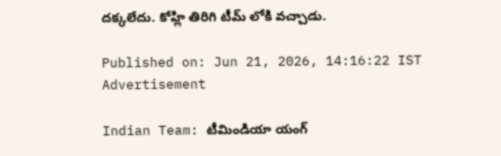దక్కలేదు. కోహ్లి తిరిగి టీమ్ లోకి వచ్చాడు.

Published on: Jun 21, 2026, 14:16:22 IST
Advertisement

Indian Team: టీమిండియా యంగ్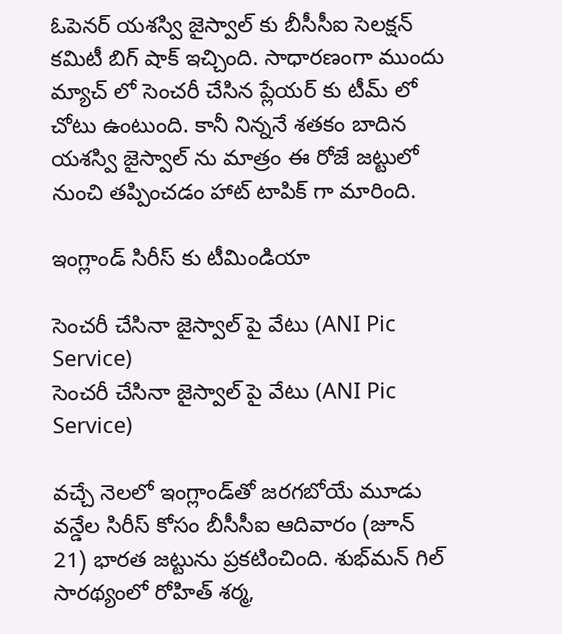ఓపెనర్ యశస్వి జైస్వాల్ కు బీసీసీఐ సెలక్షన్ కమిటీ బిగ్ షాక్ ఇచ్చింది. సాధారణంగా ముందు మ్యాచ్ లో సెంచరీ చేసిన ప్లేయర్ కు టీమ్ లో చోటు ఉంటుంది. కానీ నిన్ననే శతకం బాదిన యశస్వి జైస్వాల్ ను మాత్రం ఈ రోజే జట్టులో నుంచి తప్పించడం హాట్ టాపిక్ గా మారింది.

ఇంగ్లాండ్ సిరీస్ కు టీమిండియా

సెంచరీ చేసినా జైస్వాల్ పై వేటు (ANI Pic Service)
సెంచరీ చేసినా జైస్వాల్ పై వేటు (ANI Pic Service)

వచ్చే నెలలో ఇంగ్లాండ్‌తో జరగబోయే మూడు వన్డేల సిరీస్ కోసం బీసీసీఐ ఆదివారం (జూన్ 21) భారత జట్టును ప్రకటించింది. శుభ్‌మన్ గిల్ సారథ్యంలో రోహిత్ శర్మ,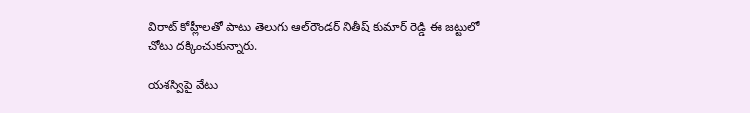విరాట్ కోహ్లీలతో పాటు తెలుగు ఆల్‌రౌండర్ నితీష్ కుమార్ రెడ్డి ఈ జట్టులో చోటు దక్కించుకున్నారు.

యశస్విపై వేటు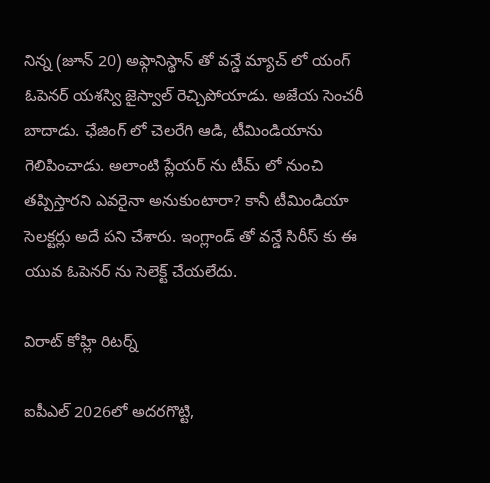నిన్న (జూన్ 20) అఫ్గానిస్థాన్ తో వన్డే మ్యాచ్ లో యంగ్ ఓపెనర్ యశస్వి జైస్వాల్ రెచ్చిపోయాడు. అజేయ సెంచరీ బాదాడు. ఛేజింగ్ లో చెలరేగి ఆడి, టీమిండియాను గెలిపించాడు. అలాంటి ప్లేయర్ ను టీమ్ లో నుంచి తప్పిస్తారని ఎవరైనా అనుకుంటారా? కానీ టీమిండియా సెలక్టర్లు అదే పని చేశారు. ఇంగ్లాండ్ తో వన్డే సిరీస్ కు ఈ యువ ఓపెనర్ ను సెలెక్ట్ చేయలేదు.

విరాట్ కోహ్లి రిటర్న్

ఐపీఎల్ 2026లో అదరగొట్టి,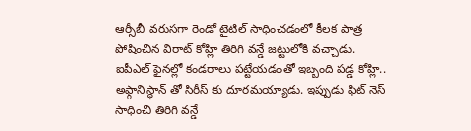ఆర్సీబీ వరుసగా రెండో టైటిల్ సాధించడంలో కీలక పాత్ర పోషించిన విరాట్ కోహ్లి తిరిగి వన్డే జట్టులోకి వచ్చాడు. ఐపీఎల్ ఫైనల్లో కండరాలు పట్టేయడంతో ఇబ్బంది పడ్డ కోహ్లి.. అఫ్గానిస్థాన్ తో సిరీస్ కు దూరమయ్యాడు. ఇప్పుడు ఫిట్ నెస్ సాధించి తిరిగి వన్డే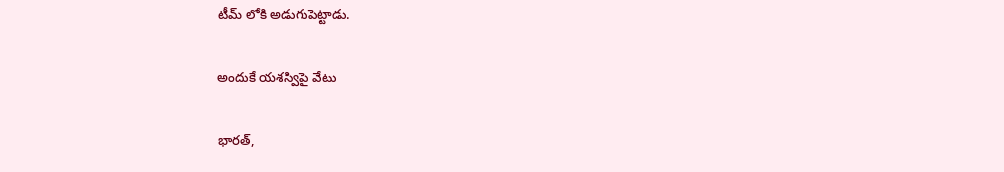టీమ్ లోకి అడుగుపెట్టాడు.

అందుకే యశస్విపై వేటు

భారత్,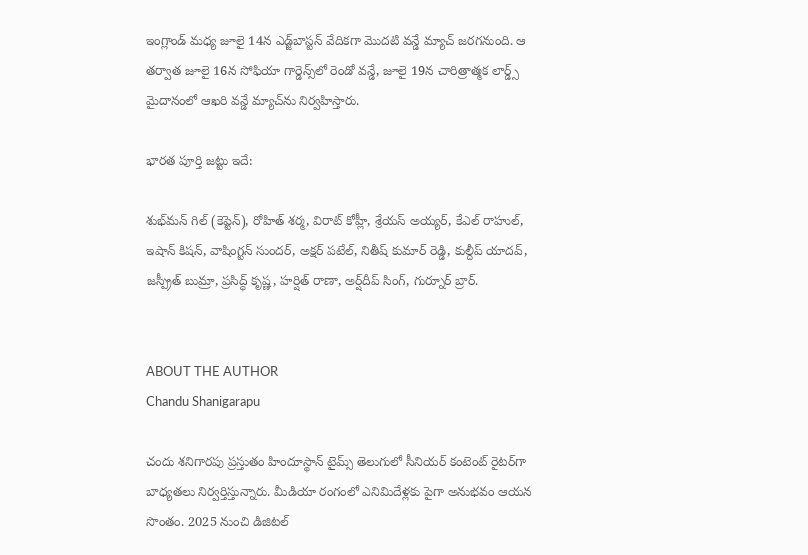ఇంగ్లాండ్ మధ్య జూలై 14న ఎడ్జ్‌బాస్టన్ వేదికగా మొదటి వన్డే మ్యాచ్ జరగనుంది. ఆ తర్వాత జూలై 16న సోఫియా గార్డెన్స్‌లో రెండో వన్డే, జూలై 19న చారిత్రాత్మక లార్డ్స్ మైదానంలో ఆఖరి వన్డే మ్యాచ్‌ను నిర్వహిస్తారు.

భారత పూర్తి జట్టు ఇదే:

శుభ్‌మన్ గిల్ (కెప్టెన్), రోహిత్ శర్మ, విరాట్ కోహ్లీ, శ్రేయస్ అయ్యర్, కేఎల్ రాహుల్, ఇషాన్ కిషన్, వాషింగ్టన్ సుందర్, అక్షర్ పటేల్, నితీష్ కుమార్ రెడ్డి, కుల్దీప్ యాదవ్, జస్ప్రీత్ బుమ్రా, ప్రసిద్ధ్ కృష్ణ, హర్షిత్ రాణా, అర్ష్‌దీప్ సింగ్, గుర్నూర్ బ్రార్.


ABOUT THE AUTHOR
Chandu Shanigarapu

చందు శనిగారపు ప్రస్తుతం హిందూస్థాన్ టైమ్స్ తెలుగులో సీనియర్ కంటెంట్ రైట‌ర్‌గా బాధ్యతలు నిర్వర్తిస్తున్నారు. మీడియా రంగంలో ఎనిమిదేళ్లకు పైగా అనుభవం ఆయన సొంతం. 2025 నుంచి డిజిటల్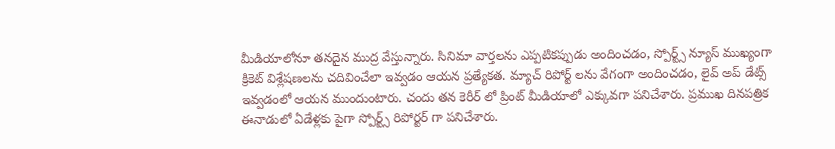మీడియాలోనూ తనదైన ముద్ర వేస్తున్నారు. సినిమా వార్తలను ఎప్పటికప్పుడు అందించడం, స్పోర్ట్స్ న్యూస్ ముఖ్యంగా క్రికెట్ విశ్లేషణలను చదివించేలా ఇవ్వడం ఆయన ప్రత్యేకత. మ్యాచ్ రిపోర్ట్ లను వేగంగా అందించడం, లైవ్ అప్ డేట్స్ ఇవ్వడంలో ఆయన ముందుంటారు. చందు తన కెరీర్ లో ప్రింట్ మీడియాలో ఎక్కువగా పనిచేశారు. ప్రముఖ దినపత్రిక ఈనాడులో ఏడేళ్లకు పైగా స్పోర్ట్స్ రిపోర్టర్ గా పనిచేశారు.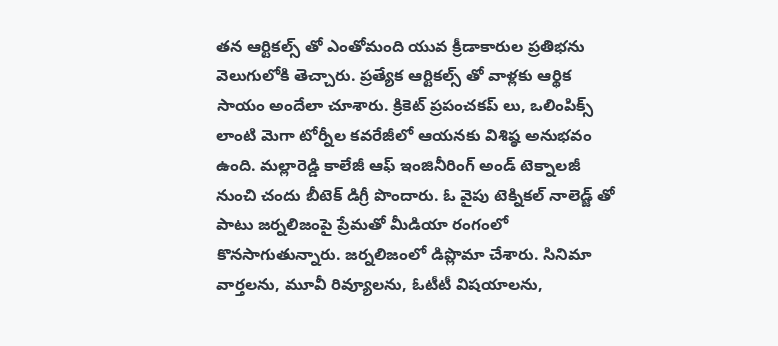తన ఆర్టికల్స్ తో ఎంతోమంది యువ క్రీడాకారుల ప్రతిభను వెలుగులోకి తెచ్చారు. ప్రత్యేక ఆర్టికల్స్ తో వాళ్లకు ఆర్థిక సాయం అందేలా చూశారు. క్రికెట్ ప్రపంచకప్ లు, ఒలింపిక్స్ లాంటి మెగా టోర్నీల కవరేజీలో ఆయనకు విశిష్ఠ అనుభవం ఉంది. మల్లారెడ్డి కాలేజీ ఆఫ్ ఇంజినీరింగ్ అండ్ టెక్నాలజీ నుంచి చందు బీటెక్ డిగ్రీ పొందారు. ఓ వైపు టెక్నికల్ నాలెడ్జ్ తో పాటు జర్నలిజంపై ప్రేమతో మీడియా రంగంలో కొనసాగుతున్నారు. జర్నలిజంలో డిప్లొమా చేశారు. సినిమా వార్తలను, మూవీ రివ్యూలను, ఓటీటీ విషయాలను,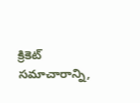క్రికెట్ సమాచారాన్ని,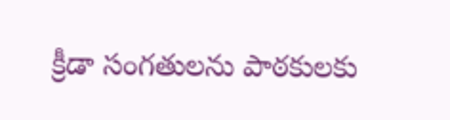క్రీడా సంగతులను పాఠకులకు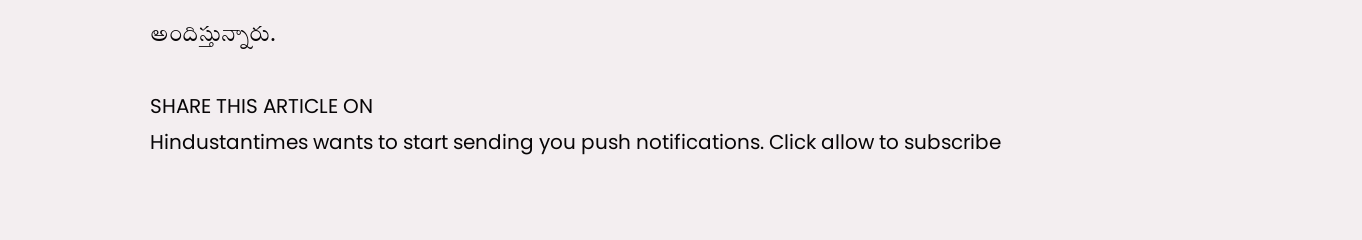అందిస్తున్నారు.

SHARE THIS ARTICLE ON
Hindustantimes wants to start sending you push notifications. Click allow to subscribe